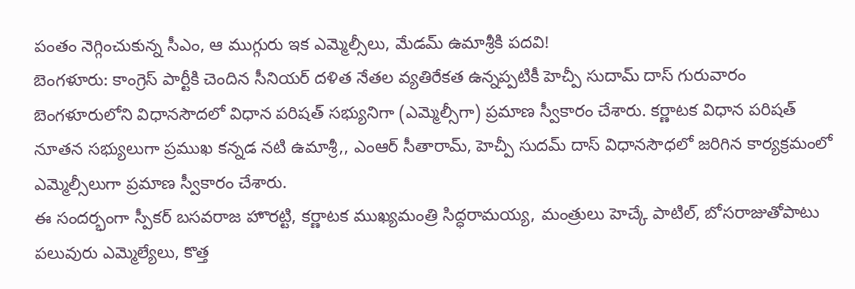పంతం నెగ్గించుకున్న సీఎం, ఆ ముగ్గురు ఇక ఎమ్మెల్సీలు, మేడమ్ ఉమాశ్రీకి పదవి!
బెంగళూరు: కాంగ్రెస్ పార్టీకి చెందిన సీనియర్ దళిత నేతల వ్యతిరేకత ఉన్నప్పటికీ హెచ్పీ సుదామ్ దాస్ గురువారం బెంగళూరులోని విధానసౌదలో విధాన పరిషత్ సభ్యునిగా (ఎమ్మెల్సీగా) ప్రమాణ స్వీకారం చేశారు. కర్ణాటక విధాన పరిషత్ నూతన సభ్యులుగా ప్రముఖ కన్నడ నటి ఉమాశ్రీ,, ఎంఆర్ సీతారామ్, హెచ్పీ సుదమ్ దాస్ విధానసౌధలో జరిగిన కార్యక్రమంలో ఎమ్మెల్సీలుగా ప్రమాణ స్వీకారం చేశారు.
ఈ సందర్భంగా స్పీకర్ బసవరాజ హొరట్టి, కర్ణాటక ముఖ్యమంత్రి సిద్ధరామయ్య, మంత్రులు హెచ్కే పాటిల్, బోసరాజుతోపాటు పలువురు ఎమ్మెల్యేలు, కొత్త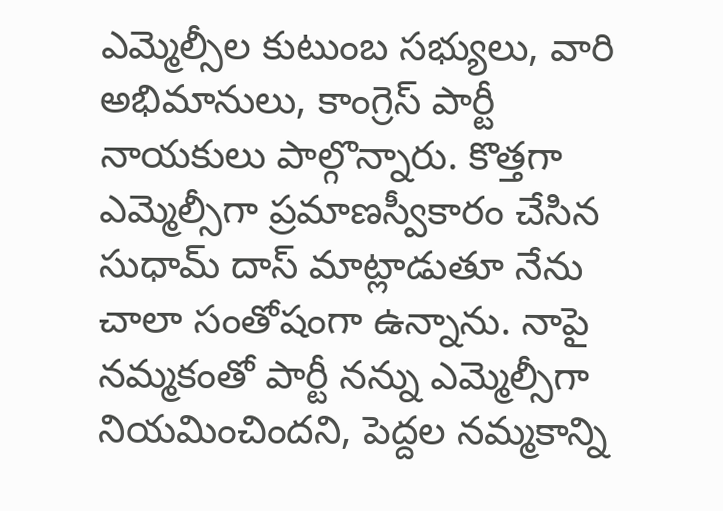ఎమ్మెల్సీల కుటుంబ సభ్యులు, వారి అభిమానులు, కాంగ్రెస్ పార్టీ నాయకులు పాల్గొన్నారు. కొత్తగా ఎమ్మెల్సీగా ప్రమాణస్వీకారం చేసిన సుధామ్ దాస్ మాట్లాడుతూ నేను చాలా సంతోషంగా ఉన్నాను. నాపై నమ్మకంతో పార్టీ నన్ను ఎమ్మెల్సీగా నియమించిందని, పెద్దల నమ్మకాన్ని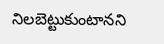నిలబెట్టుకుంటానని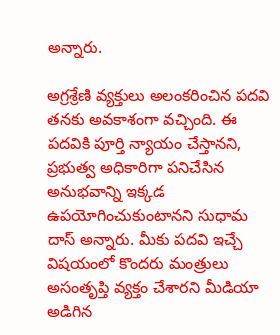అన్నారు.

అగ్రశ్రేణి వ్యక్తులు అలంకరించిన పదవి తనకు అవకాశంగా వచ్చింది. ఈ పదవికి పూర్తి న్యాయం చేస్తానని, ప్రభుత్వ అధికారిగా పనిచేసిన అనుభవాన్ని ఇక్కడ ఉపయోగించుకుంటానని సుధామ దాస్ అన్నారు. మీకు పదవి ఇచ్చే విషయంలో కొందరు మంత్రులు అసంతృప్తి వ్యక్తం చేశారని మీడియా అడిగిన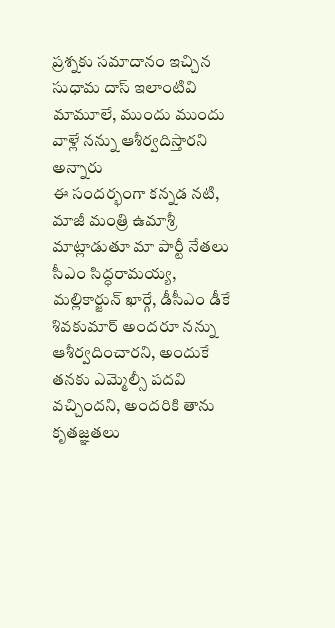ప్రశ్నకు సమాదానం ఇచ్చిన సుధామ దాస్ ఇలాంటివి మామూలే, ముందు ముందు వాళ్లే నన్ను ఆశీర్వదిస్తారని అన్నారు
ఈ సందర్భంగా కన్నడ నటి, మాజీ మంత్రి ఉమాశ్రీ మాట్లాడుతూ మా పార్టీ నేతలు సీఎం సిద్ధరామయ్య, మల్లికార్జున్ ఖార్గే, డీసీఎం డీకే శివకుమార్ అందరూ నన్ను ఆశీర్వదించారని, అందుకే తనకు ఎమ్మెల్సీ పదవి వచ్చిందని, అందరికి తాను కృతజ్ఞతలు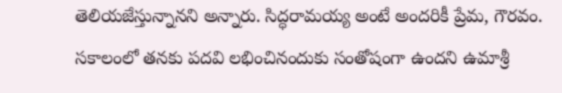తెలియజేస్తున్నానని అన్నారు. సిద్ధరామయ్య అంటే అందరికీ ప్రేమ, గౌరవం. సకాలంలో తనకు పదవి లభించినందుకు సంతోషంగా ఉందని ఉమాశ్రీ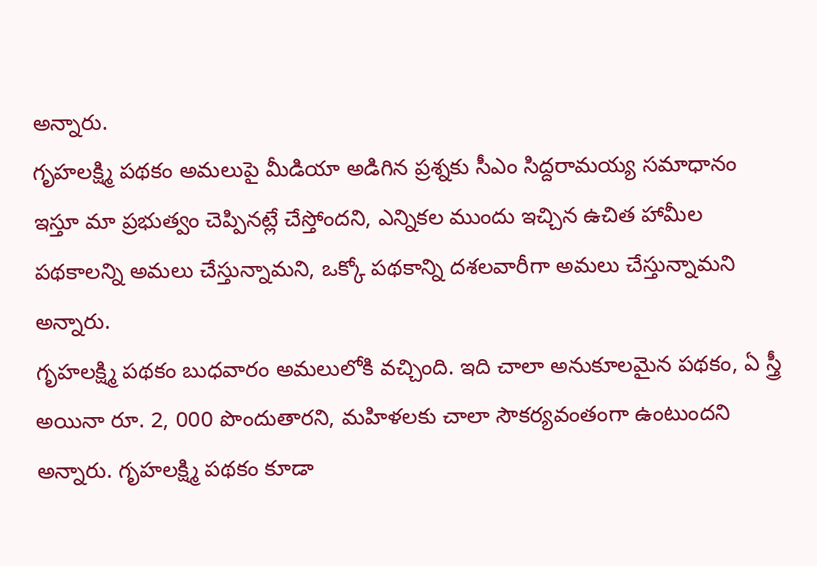అన్నారు.
గృహలక్ష్మి పథకం అమలుపై మీడియా అడిగిన ప్రశ్నకు సీఎం సిద్దరామయ్య సమాధానం ఇస్తూ మా ప్రభుత్వం చెప్పినట్లే చేస్తోందని, ఎన్నికల ముందు ఇచ్చిన ఉచిత హామీల పథకాలన్ని అమలు చేస్తున్నామని, ఒక్కో పథకాన్ని దశలవారీగా అమలు చేస్తున్నామని అన్నారు.
గృహలక్ష్మి పథకం బుధవారం అమలులోకి వచ్చింది. ఇది చాలా అనుకూలమైన పథకం, ఏ స్త్రీ అయినా రూ. 2, 000 పొందుతారని, మహిళలకు చాలా సౌకర్యవంతంగా ఉంటుందని అన్నారు. గృహలక్ష్మి పథకం కూడా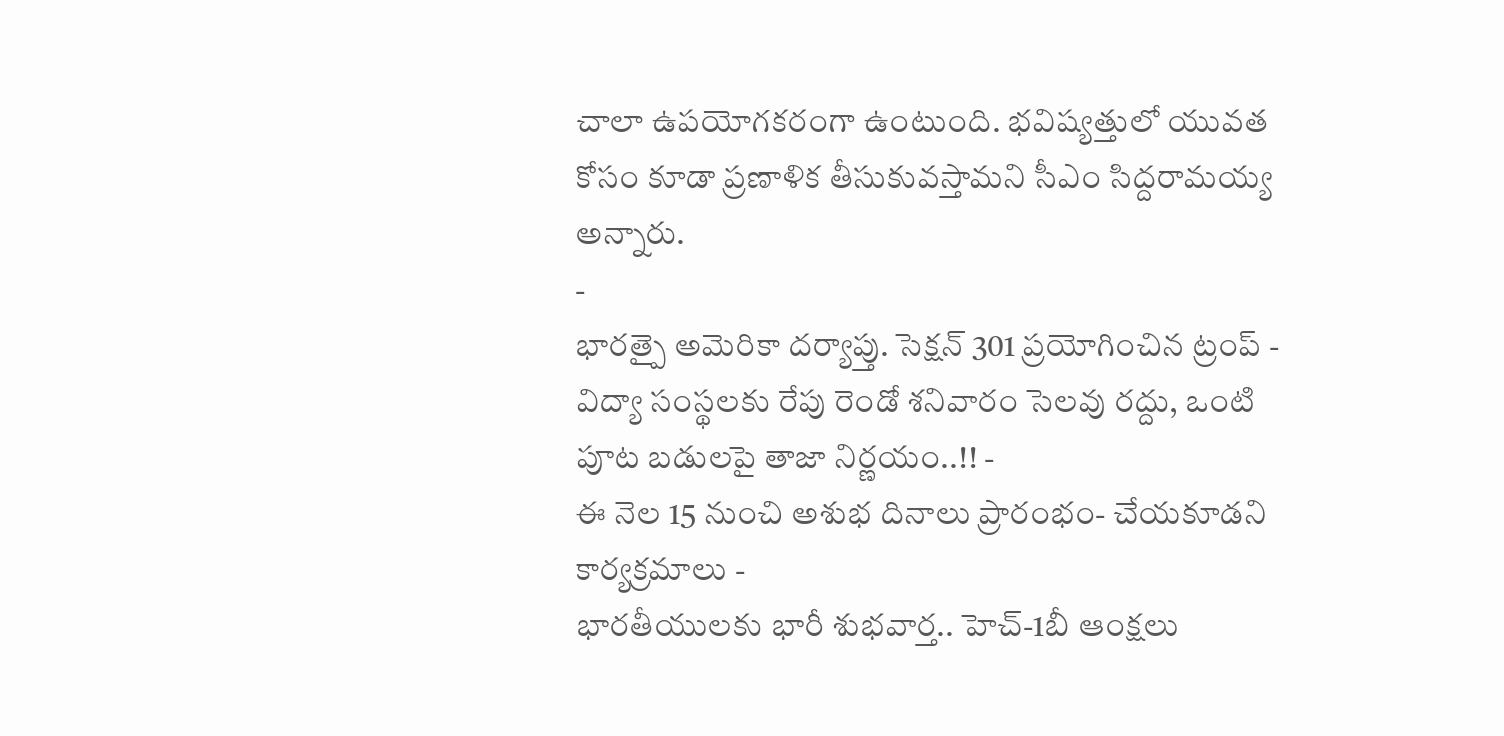చాలా ఉపయోగకరంగా ఉంటుంది. భవిష్యత్తులో యువత కోసం కూడా ప్రణాళిక తీసుకువస్తామని సీఎం సిద్దరామయ్య అన్నారు.
-
భారత్పై అమెరికా దర్యాప్తు. సెక్షన్ 301 ప్రయోగించిన ట్రంప్ -
విద్యా సంస్థలకు రేపు రెండో శనివారం సెలవు రద్దు, ఒంటి పూట బడులపై తాజా నిర్ణయం..!! -
ఈ నెల 15 నుంచి అశుభ దినాలు ప్రారంభం- చేయకూడని కార్యక్రమాలు -
భారతీయులకు భారీ శుభవార్త.. హెచ్-1బీ ఆంక్షలు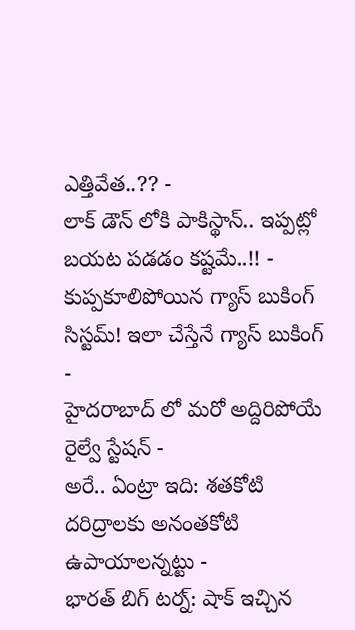ఎత్తివేత..?? -
లాక్ డౌన్ లోకి పాకిస్థాన్.. ఇప్పట్లో బయట పడడం కష్టమే..!! -
కుప్పకూలిపోయిన గ్యాస్ బుకింగ్ సిస్టమ్! ఇలా చేస్తేనే గ్యాస్ బుకింగ్ -
హైదరాబాద్ లో మరో అద్దిరిపోయే రైల్వే స్టేషన్ -
అరే.. ఏంట్రా ఇది: శతకోటి దరిద్రాలకు అనంతకోటి ఉపాయాలన్నట్టు -
భారత్ బిగ్ టర్న్: షాక్ ఇచ్చిన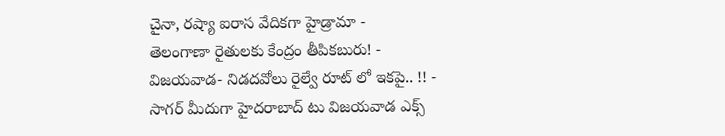చైనా, రష్యా ఐరాస వేదికగా హైడ్రామా -
తెలంగాణా రైతులకు కేంద్రం తీపికబురు! -
విజయవాడ- నిడదవోలు రైల్వే రూట్ లో ఇకపై.. !! -
సాగర్ మీదుగా హైదరాబాద్ టు విజయవాడ ఎక్స్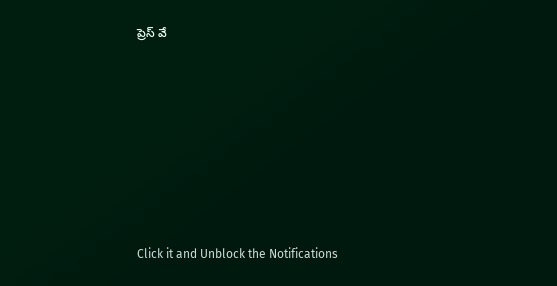ప్రెస్ వే












Click it and Unblock the Notifications